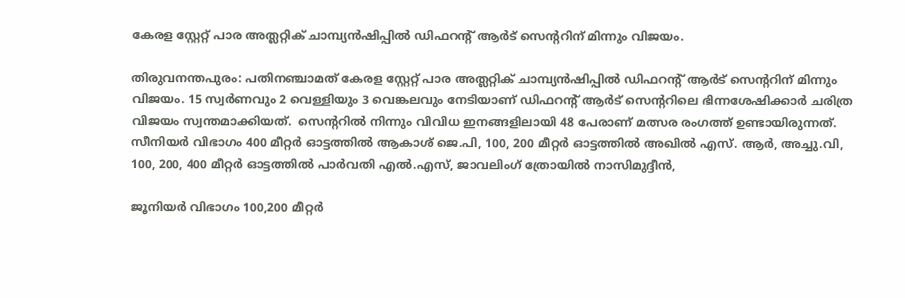കേരള സ്റ്റേറ്റ് പാര അത്ലറ്റിക് ചാമ്പ്യൻഷിപ്പിൽ ഡിഫറന്റ് ആർട് സെന്ററിന് മിന്നും വിജയം.

തിരുവനന്തപുരം: പതിനഞ്ചാമത് കേരള സ്റ്റേറ്റ് പാര അത്ലറ്റിക് ചാമ്പ്യൻഷിപ്പിൽ ഡിഫറന്റ് ആർട് സെന്ററിന് മിന്നും വിജയം. 15 സ്വർണവും 2 വെള്ളിയും 3 വെങ്കലവും നേടിയാണ് ഡിഫറന്റ് ആർട് സെന്ററിലെ ഭിന്നശേഷിക്കാർ ചരിത്ര വിജയം സ്വന്തമാക്കിയത്.  സെന്ററിൽ നിന്നും വിവിധ ഇനങ്ങളിലായി 48 പേരാണ് മത്സര രംഗത്ത് ഉണ്ടായിരുന്നത്.  സീനിയർ വിഭാഗം 400 മീറ്റർ ഓട്ടത്തിൽ ആകാശ് ജെ.പി, 100, 200 മീറ്റർ ഓട്ടത്തിൽ അഖിൽ എസ്. ആർ, അച്ചു.വി, 100, 200, 400 മീറ്റർ ഓട്ടത്തിൽ പാർവതി എൽ.എസ്, ജാവലിംഗ് ത്രോയിൽ നാസിമുദ്ദീൻ,

ജൂനിയർ വിഭാഗം 100,200 മീറ്റർ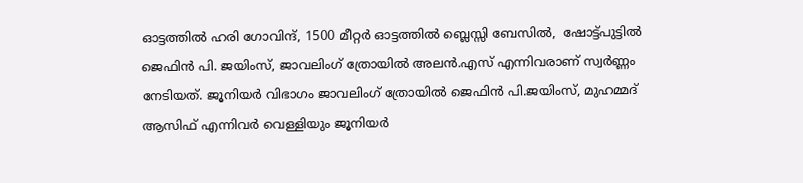ഓട്ടത്തിൽ ഹരി ഗോവിന്ദ്, 1500 മീറ്റർ ഓട്ടത്തിൽ ബ്ലെസ്സി ബേസിൽ,  ഷോട്ട്പുട്ടിൽ ജെഫിൻ പി. ജയിംസ്, ജാവലിംഗ് ത്രോയിൽ അലൻ.എസ് എന്നിവരാണ് സ്വർണ്ണം നേടിയത്. ജൂനിയർ വിഭാഗം ജാവലിംഗ് ത്രോയിൽ ജെഫിൻ പി.ജയിംസ്, മുഹമ്മദ് ആസിഫ് എന്നിവർ വെള്ളിയും ജൂനിയർ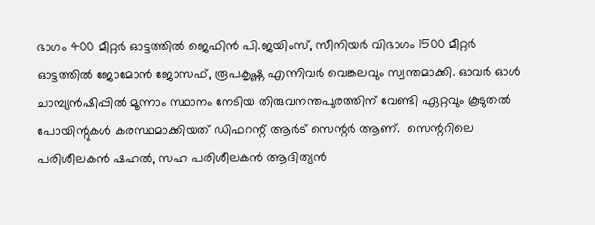ഭാഗം 400 മീറ്റർ ഓട്ടത്തിൽ ജെഫിൻ പി.ജയിംസ്, സീനിയർ വിഭാഗം 1500 മീറ്റർ ഓട്ടത്തിൽ ജോമോൻ ജോസഫ്, രൂപകൃഷ്ണ എന്നിവർ വെങ്കലവും സ്വന്തമാക്കി. ഓവർ ഓൾ ചാമ്പ്യൻഷിപ്പിൽ മൂന്നാം സ്ഥാനം നേടിയ തിരുവനന്തപുരത്തിന് വേണ്ടി ഏറ്റവും കൂടുതൽ പോയിന്റുകൾ കരസ്ഥമാക്കിയത് ഡിഫറന്റ് ആർട് സെന്റർ ആണ്.  സെന്ററിലെ  പരിശീലകൻ ഷഹൽ, സഹ പരിശീലകൻ ആദിത്യൻ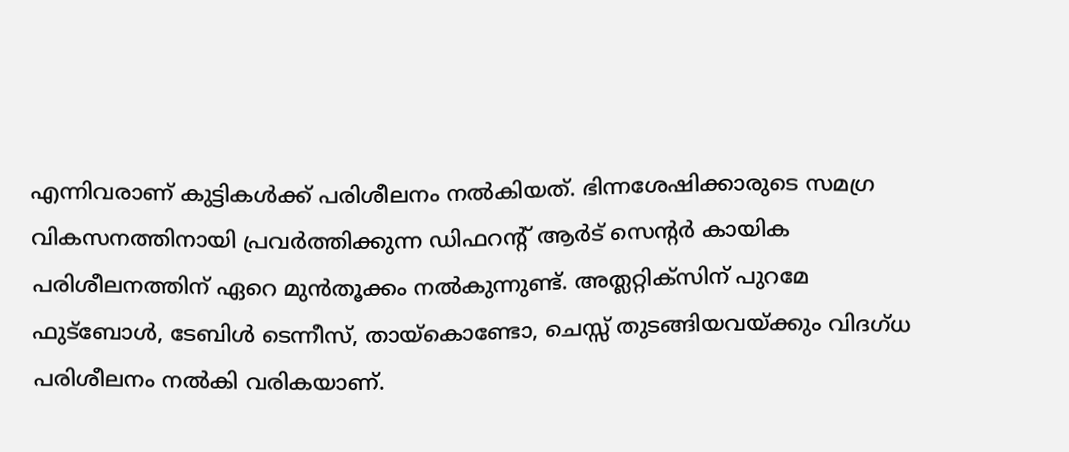എന്നിവരാണ് കുട്ടികൾക്ക് പരിശീലനം നൽകിയത്. ഭിന്നശേഷിക്കാരുടെ സമഗ്ര വികസനത്തിനായി പ്രവർത്തിക്കുന്ന ഡിഫറന്റ് ആർട് സെന്റർ കായിക പരിശീലനത്തിന് ഏറെ മുൻതൂക്കം നൽകുന്നുണ്ട്. അത്ലറ്റിക്സിന് പുറമേ ഫുട്ബോൾ, ടേബിൾ ടെന്നീസ്, തായ്കൊണ്ടോ, ചെസ്സ്‌ തുടങ്ങിയവയ്ക്കും വിദഗ്ധ പരിശീലനം നൽകി വരികയാണ്.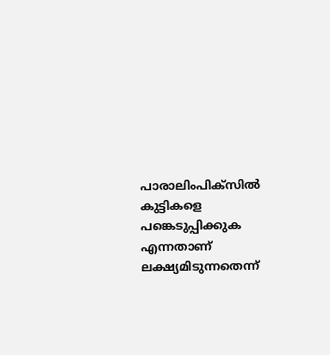പാരാലിംപിക്സിൽ കുട്ടികളെ പങ്കെടുപ്പിക്കുക എന്നതാണ് ലക്ഷ്യമിടുന്നതെന്ന്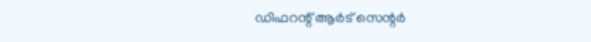ഡിഫറന്റ് ആർട് സെന്റർ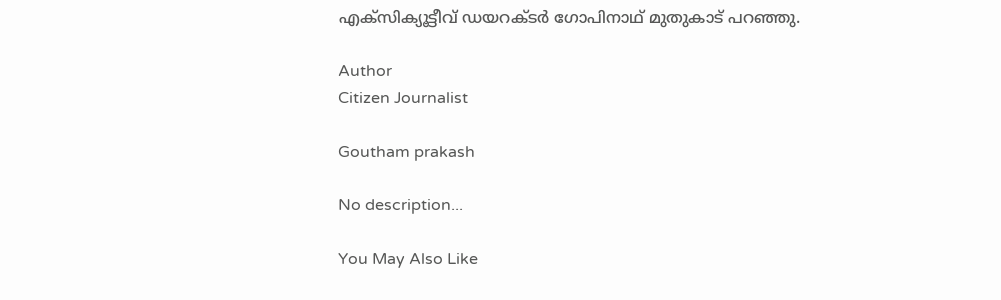എക്സിക്യൂട്ടീവ് ഡയറക്ടർ ഗോപിനാഥ് മുതുകാട് പറഞ്ഞു.

Author
Citizen Journalist

Goutham prakash

No description...

You May Also Like